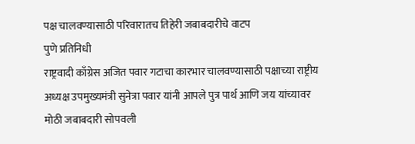पक्ष चालवण्यासाठी परिवारातच तिहेरी जबाबदारीचे वाटप
पुणे प्रतिनिधी
राष्ट्रवादी काँग्रेस अजित पवार गटाचा कारभार चालवण्यासाठी पक्षाच्या राष्ट्रीय अध्यक्ष उपमुख्यमंत्री सुनेत्रा पवार यांनी आपले पुत्र पार्थ आणि जय यांच्यावर मोठी जबाबदारी सोपवली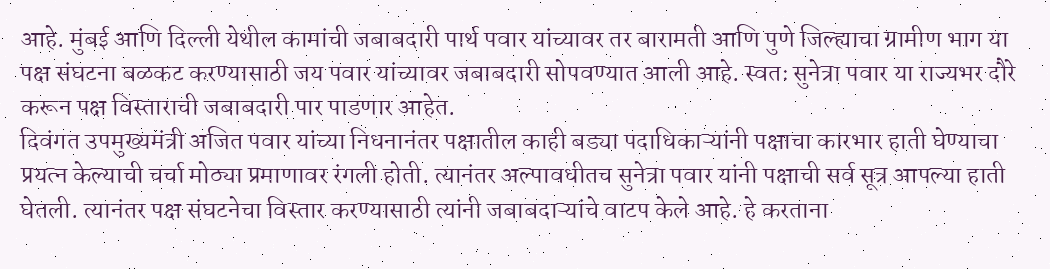आहे. मुंबई आणि दिल्ली येथील कामांची जबाबदारी पार्थ पवार यांच्यावर तर बारामती आणि पुणे जिल्ह्याचा ग्रामीण भाग या पक्ष संघटना बळकट करण्यासाठी जय पवार यांच्यावर जबाबदारी सोपवण्यात आली आहे. स्वतः सुनेत्रा पवार या राज्यभर दौरे करून पक्ष विस्ताराची जबाबदारी पार पाडणार आहेत.
दिवंगत उपमुख्यमंत्री अजित पवार यांच्या निधनानंतर पक्षातील काही बड्या पदाधिकाऱ्यांनी पक्षाचा कारभार हाती घेण्याचा प्रयत्न केल्याची चर्चा मोठ्या प्रमाणावर रंगली होती. त्यानंतर अल्पावधीतच सुनेत्रा पवार यांनी पक्षाची सर्व सूत्र आपल्या हाती घेतली. त्यानंतर पक्ष संघटनेचा विस्तार करण्यासाठी त्यांनी जबाबदाऱ्यांचे वाटप केले आहे. हे करताना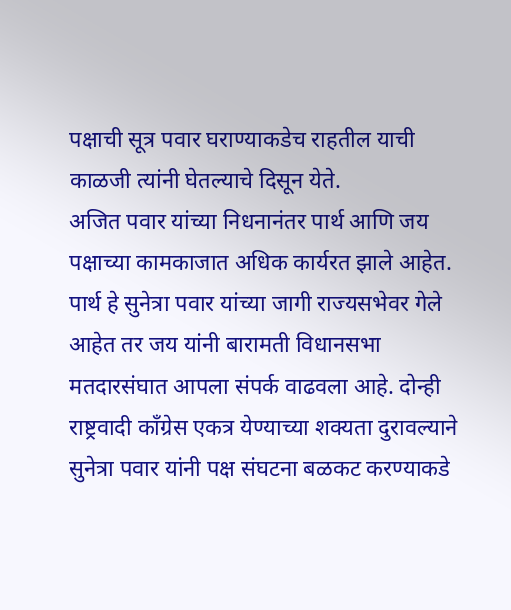पक्षाची सूत्र पवार घराण्याकडेच राहतील याची काळजी त्यांनी घेतल्याचे दिसून येते.
अजित पवार यांच्या निधनानंतर पार्थ आणि जय पक्षाच्या कामकाजात अधिक कार्यरत झाले आहेत. पार्थ हे सुनेत्रा पवार यांच्या जागी राज्यसभेवर गेले आहेत तर जय यांनी बारामती विधानसभा मतदारसंघात आपला संपर्क वाढवला आहे. दोन्ही राष्ट्रवादी काँग्रेस एकत्र येण्याच्या शक्यता दुरावल्याने सुनेत्रा पवार यांनी पक्ष संघटना बळकट करण्याकडे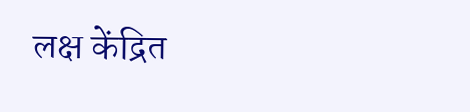लक्ष केंद्रित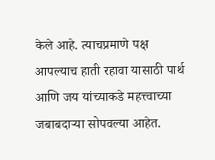केले आहे. त्याचप्रमाणे पक्ष आपल्याच हाती रहावा यासाठी पार्थ आणि जय यांच्याकडे महत्त्वाच्या जबाबदाऱ्या सोपवल्या आहेत.